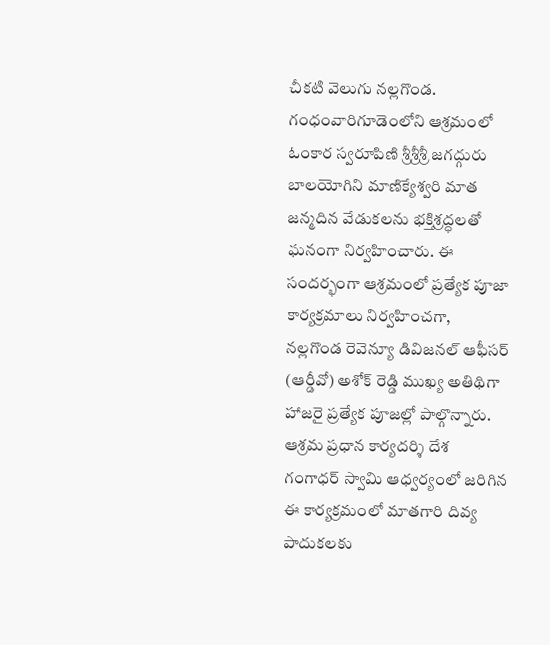చీకటి వెలుగు నల్లగొండ.
గంధంవారిగూడెంలోని ఆశ్రమంలో ఓంకార స్వరూపిణి శ్రీశ్రీశ్రీ జగద్గురు బాలయోగిని మాణిక్యేశ్వరి మాత జన్మదిన వేడుకలను భక్తిశ్రద్ధలతో ఘనంగా నిర్వహించారు. ఈ సందర్భంగా ఆశ్రమంలో ప్రత్యేక పూజా కార్యక్రమాలు నిర్వహించగా, నల్లగొండ రెవెన్యూ డివిజనల్ ఆఫీసర్ (ఆర్డీవో) అశోక్ రెడ్డి ముఖ్య అతిథిగా హాజరై ప్రత్యేక పూజల్లో పాల్గొన్నారు. ఆశ్రమ ప్రధాన కార్యదర్శి దేశ గంగాధర్ స్వామి ఆధ్వర్యంలో జరిగిన ఈ కార్యక్రమంలో మాతగారి దివ్య పాదుకలకు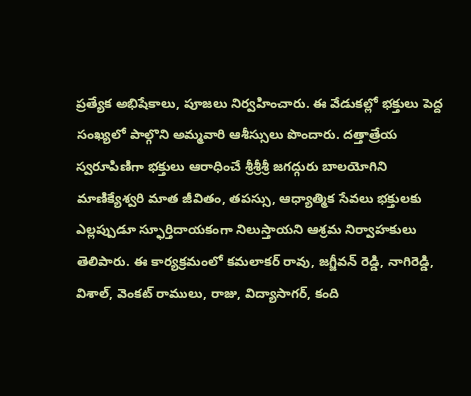ప్రత్యేక అభిషేకాలు, పూజలు నిర్వహించారు. ఈ వేడుకల్లో భక్తులు పెద్ద సంఖ్యలో పాల్గొని అమ్మవారి ఆశీస్సులు పొందారు. దత్తాత్రేయ స్వరూపిణిగా భక్తులు ఆరాధించే శ్రీశ్రీశ్రీ జగద్గురు బాలయోగిని మాణిక్యేశ్వరి మాత జీవితం, తపస్సు, ఆధ్యాత్మిక సేవలు భక్తులకు ఎల్లప్పుడూ స్ఫూర్తిదాయకంగా నిలుస్తాయని ఆశ్రమ నిర్వాహకులు తెలిపారు. ఈ కార్యక్రమంలో కమలాకర్ రావు, జగ్జీవన్ రెడ్డి, నాగిరెడ్డి, విశాల్, వెంకట్ రాములు, రాజు, విద్యాసాగర్, కంది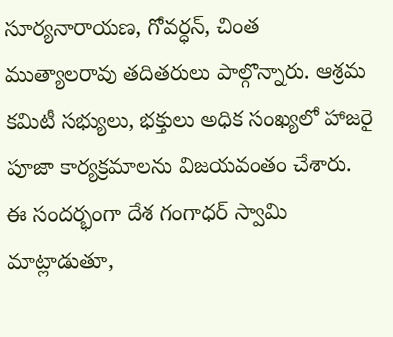సూర్యనారాయణ, గోవర్ధన్, చింత ముత్యాలరావు తదితరులు పాల్గొన్నారు. ఆశ్రమ కమిటీ సభ్యులు, భక్తులు అధిక సంఖ్యలో హాజరై పూజా కార్యక్రమాలను విజయవంతం చేశారు. ఈ సందర్భంగా దేశ గంగాధర్ స్వామి మాట్లాడుతూ,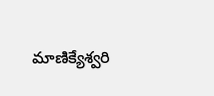మాణిక్యేశ్వరి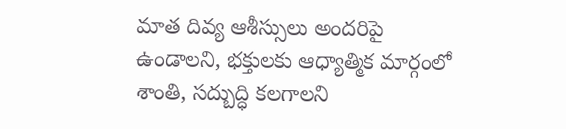మాత దివ్య ఆశీస్సులు అందరిపై ఉండాలని, భక్తులకు ఆధ్యాత్మిక మార్గంలో శాంతి, సద్బుద్ధి కలగాలని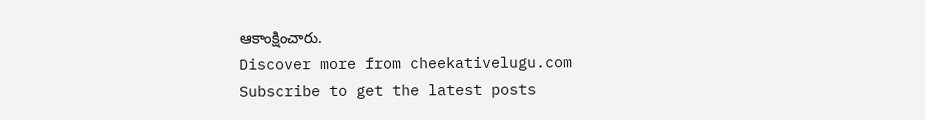ఆకాంక్షించారు.
Discover more from cheekativelugu.com
Subscribe to get the latest posts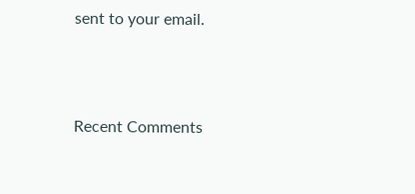sent to your email.



Recent Comments